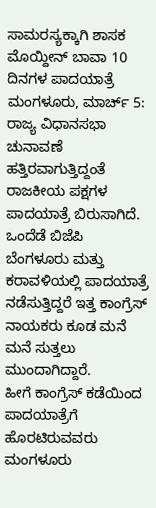ಸಾಮರಸ್ಯಕ್ಕಾಗಿ ಶಾಸಕ ಮೊಯ್ದೀನ್ ಬಾವಾ 10 ದಿನಗಳ ಪಾದಯಾತ್ರೆ
ಮಂಗಳೂರು, ಮಾರ್ಚ್ 5: ರಾಜ್ಯ ವಿಧಾನಸಭಾ ಚುನಾವಣೆ ಹತ್ತಿರವಾಗುತ್ತಿದ್ದಂತೆ ರಾಜಕೀಯ ಪಕ್ಷಗಳ ಪಾದಯಾತ್ರೆ ಬಿರುಸಾಗಿದೆ. ಒಂದೆಡೆ ಬಿಜೆಪಿ ಬೆಂಗಳೂರು ಮತ್ತು ಕರಾವಳಿಯಲ್ಲಿ ಪಾದಯಾತ್ರೆ ನಡೆಸುತ್ತಿದ್ದರೆ ಇತ್ತ ಕಾಂಗ್ರೆಸ್ ನಾಯಕರು ಕೂಡ ಮನೆ ಮನೆ ಸುತ್ತಲು ಮುಂದಾಗಿದ್ದಾರೆ.
ಹೀಗೆ ಕಾಂಗ್ರೆಸ್ ಕಡೆಯಿಂದ ಪಾದಯಾತ್ರೆಗೆ ಹೊರಟಿರುವವರು ಮಂಗಳೂರು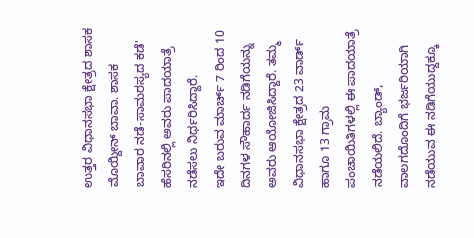ಉತ್ತರ ವಿಧಾನಸಭಾ ಕ್ಷೇತ್ರದ ಶಾಸಕ ಮೊಯ್ದೀನ್ ಬಾವಾ. ಶಾಸಕ ಬಾವಾರ ನಡೆ-ಸಾಮರಸ್ಯದ ಕಡೆ' ಹೆಸರಿನಲ್ಲಿ ಅವರು ಪಾದಯಾತ್ರೆ ನಡೆಸಲು ನಿರ್ಧರಿಸಿದ್ದಾರೆ.
ಇದೇ ಬರುವ ಮಾರ್ಚ್ 7 ರಿಂದ 10 ದಿನಗಳ ಸೌಹಾರ್ದ ನಡಿಗೆಯನ್ನು ಅವರು ಆಯೋಜಿಸಿದ್ದಾರೆ. ತಮ್ಮ ವಿಧಾನಸಭಾ ಕ್ಷೇತ್ರದ 23 ವಾರ್ಡ್ ಹಾಗೂ 13 ಗ್ರಾಮ ಪಂಚಾಯಿತಿಗಳಲ್ಲಿ ಈ ಪಾದಯಾತ್ರೆ ನಡೆಯಲಿದೆ. ಬ್ಯಾಂಡ್, ವಾಲಗದೊಂದಿಗೆ ಭರ್ಜರಿಯಾಗಿ ನಡೆಯುವ ಈ ನಡಿಗೆಯುದ್ದಕ್ಕೂ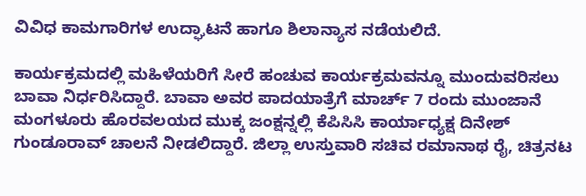ವಿವಿಧ ಕಾಮಗಾರಿಗಳ ಉದ್ಘಾಟನೆ ಹಾಗೂ ಶಿಲಾನ್ಯಾಸ ನಡೆಯಲಿದೆ.

ಕಾರ್ಯಕ್ರಮದಲ್ಲಿ ಮಹಿಳೆಯರಿಗೆ ಸೀರೆ ಹಂಚುವ ಕಾರ್ಯಕ್ರಮವನ್ನೂ ಮುಂದುವರಿಸಲು ಬಾವಾ ನಿರ್ಧರಿಸಿದ್ದಾರೆ. ಬಾವಾ ಅವರ ಪಾದಯಾತ್ರೆಗೆ ಮಾರ್ಚ್ 7 ರಂದು ಮುಂಜಾನೆ ಮಂಗಳೂರು ಹೊರವಲಯದ ಮುಕ್ಕ ಜಂಕ್ಷನ್ನಲ್ಲಿ ಕೆಪಿಸಿಸಿ ಕಾರ್ಯಾಧ್ಯಕ್ಷ ದಿನೇಶ್ ಗುಂಡೂರಾವ್ ಚಾಲನೆ ನೀಡಲಿದ್ದಾರೆ. ಜಿಲ್ಲಾ ಉಸ್ತುವಾರಿ ಸಚಿವ ರಮಾನಾಥ ರೈ, ಚಿತ್ರನಟ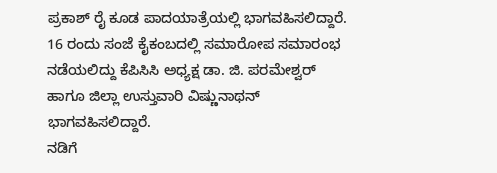ಪ್ರಕಾಶ್ ರೈ ಕೂಡ ಪಾದಯಾತ್ರೆಯಲ್ಲಿ ಭಾಗವಹಿಸಲಿದ್ದಾರೆ.
16 ರಂದು ಸಂಜೆ ಕೈಕಂಬದಲ್ಲಿ ಸಮಾರೋಪ ಸಮಾರಂಭ ನಡೆಯಲಿದ್ದು ಕೆಪಿಸಿಸಿ ಅಧ್ಯಕ್ಷ ಡಾ. ಜಿ. ಪರಮೇಶ್ವರ್ ಹಾಗೂ ಜಿಲ್ಲಾ ಉಸ್ತುವಾರಿ ವಿಷ್ಣುನಾಥನ್ ಭಾಗವಹಿಸಲಿದ್ದಾರೆ.
ನಡಿಗೆ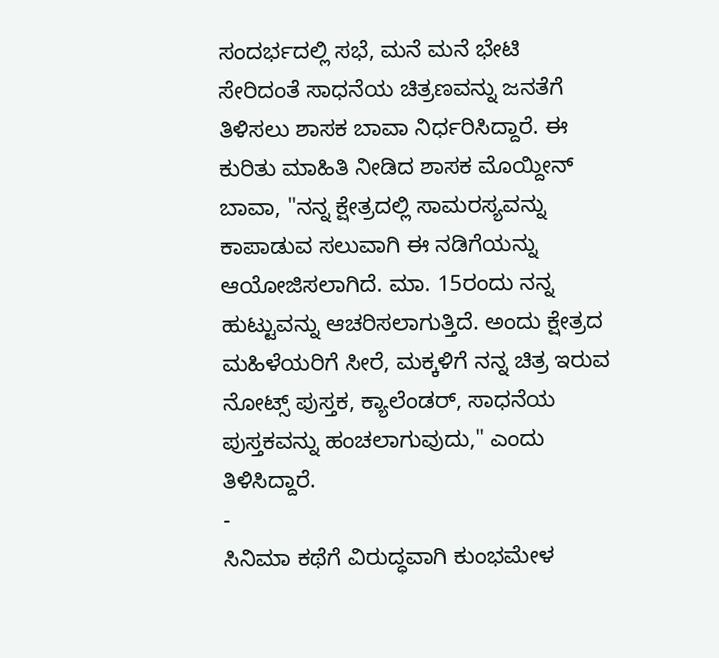ಸಂದರ್ಭದಲ್ಲಿ ಸಭೆ, ಮನೆ ಮನೆ ಭೇಟಿ ಸೇರಿದಂತೆ ಸಾಧನೆಯ ಚಿತ್ರಣವನ್ನು ಜನತೆಗೆ ತಿಳಿಸಲು ಶಾಸಕ ಬಾವಾ ನಿರ್ಧರಿಸಿದ್ದಾರೆ. ಈ ಕುರಿತು ಮಾಹಿತಿ ನೀಡಿದ ಶಾಸಕ ಮೊಯ್ದೀನ್ ಬಾವಾ, "ನನ್ನ ಕ್ಷೇತ್ರದಲ್ಲಿ ಸಾಮರಸ್ಯವನ್ನು ಕಾಪಾಡುವ ಸಲುವಾಗಿ ಈ ನಡಿಗೆಯನ್ನು ಆಯೋಜಿಸಲಾಗಿದೆ. ಮಾ. 15ರಂದು ನನ್ನ ಹುಟ್ಟುವನ್ನು ಆಚರಿಸಲಾಗುತ್ತಿದೆ. ಅಂದು ಕ್ಷೇತ್ರದ ಮಹಿಳೆಯರಿಗೆ ಸೀರೆ, ಮಕ್ಕಳಿಗೆ ನನ್ನ ಚಿತ್ರ ಇರುವ ನೋಟ್ಸ್ ಪುಸ್ತಕ, ಕ್ಯಾಲೆಂಡರ್, ಸಾಧನೆಯ ಪುಸ್ತಕವನ್ನು ಹಂಚಲಾಗುವುದು," ಎಂದು ತಿಳಿಸಿದ್ದಾರೆ.
-
ಸಿನಿಮಾ ಕಥೆಗೆ ವಿರುದ್ಧವಾಗಿ ಕುಂಭಮೇಳ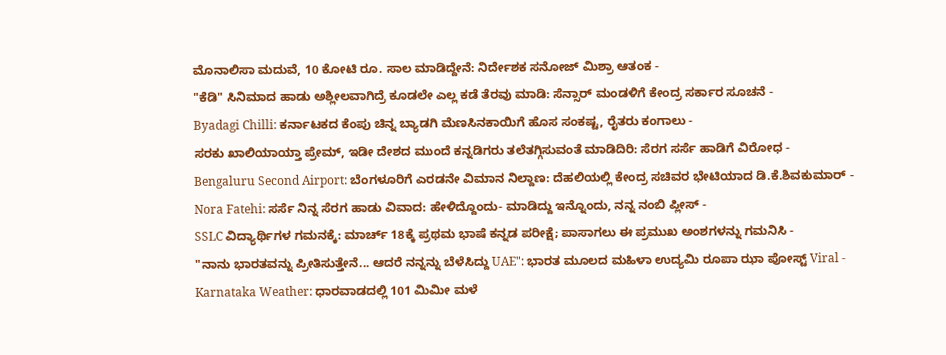ಮೊನಾಲಿಸಾ ಮದುವೆ, 10 ಕೋಟಿ ರೂ. ಸಾಲ ಮಾಡಿದ್ದೇನೆ: ನಿರ್ದೇಶಕ ಸನೋಜ್ ಮಿಶ್ರಾ ಆತಂಕ -
"ಕೆಡಿ" ಸಿನಿಮಾದ ಹಾಡು ಅಶ್ಲೀಲವಾಗಿದ್ರೆ ಕೂಡಲೇ ಎಲ್ಲ ಕಡೆ ತೆರವು ಮಾಡಿ: ಸೆನ್ಸಾರ್ ಮಂಡಳಿಗೆ ಕೇಂದ್ರ ಸರ್ಕಾರ ಸೂಚನೆ -
Byadagi Chilli: ಕರ್ನಾಟಕದ ಕೆಂಪು ಚಿನ್ನ ಬ್ಯಾಡಗಿ ಮೆಣಸಿನಕಾಯಿಗೆ ಹೊಸ ಸಂಕಷ್ಟ, ರೈತರು ಕಂಗಾಲು -
ಸರಕು ಖಾಲಿಯಾಯ್ತಾ ಪ್ರೇಮ್, ಇಡೀ ದೇಶದ ಮುಂದೆ ಕನ್ನಡಿಗರು ತಲೆತಗ್ಗಿಸುವಂತೆ ಮಾಡಿದಿರಿ: ಸೆರಗ ಸರ್ಸೆ ಹಾಡಿಗೆ ವಿರೋಧ -
Bengaluru Second Airport: ಬೆಂಗಳೂರಿಗೆ ಎರಡನೇ ವಿಮಾನ ನಿಲ್ದಾಣ: ದೆಹಲಿಯಲ್ಲಿ ಕೇಂದ್ರ ಸಚಿವರ ಭೇಟಿಯಾದ ಡಿ.ಕೆ.ಶಿವಕುಮಾರ್ -
Nora Fatehi: ಸರ್ಸೆ ನಿನ್ನ ಸೆರಗ ಹಾಡು ವಿವಾದ: ಹೇಳಿದ್ದೊಂದು- ಮಾಡಿದ್ದು ಇನ್ನೊಂದು, ನನ್ನ ನಂಬಿ ಪ್ಲೀಸ್ -
SSLC ವಿದ್ಯಾರ್ಥಿಗಳ ಗಮನಕ್ಕೆ: ಮಾರ್ಚ್ 18ಕ್ಕೆ ಪ್ರಥಮ ಭಾಷೆ ಕನ್ನಡ ಪರೀಕ್ಷೆ; ಪಾಸಾಗಲು ಈ ಪ್ರಮುಖ ಅಂಶಗಳನ್ನು ಗಮನಿಸಿ -
"ನಾನು ಭಾರತವನ್ನು ಪ್ರೀತಿಸುತ್ತೇನೆ... ಆದರೆ ನನ್ನನ್ನು ಬೆಳೆಸಿದ್ದು UAE": ಭಾರತ ಮೂಲದ ಮಹಿಳಾ ಉದ್ಯಮಿ ರೂಪಾ ಝಾ ಪೋಸ್ಟ್ Viral -
Karnataka Weather: ಧಾರವಾಡದಲ್ಲಿ 101 ಮಿಮೀ ಮಳೆ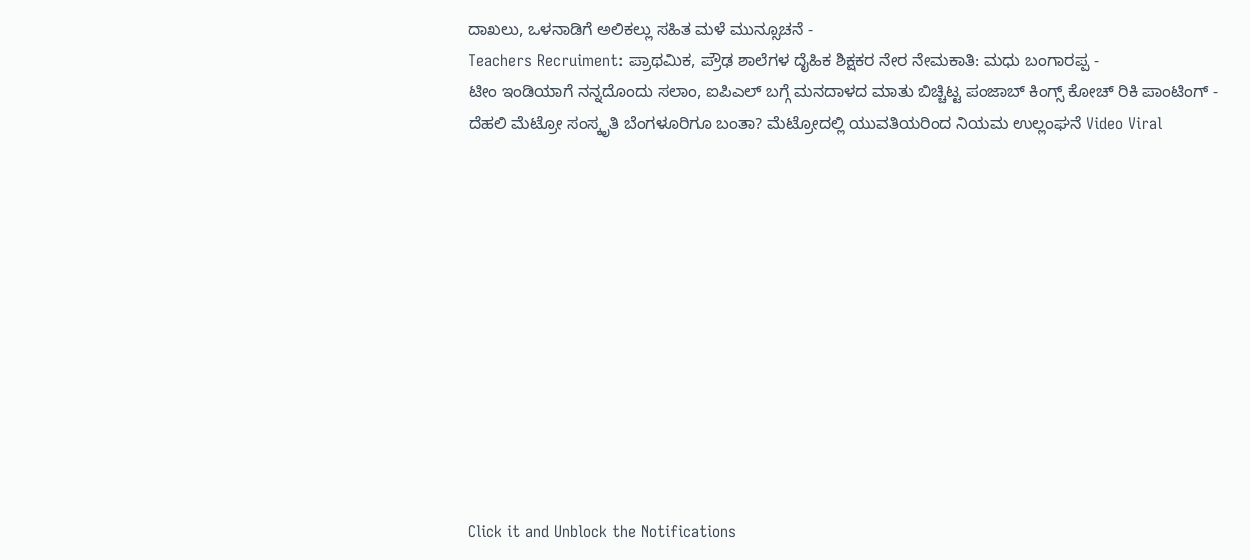ದಾಖಲು, ಒಳನಾಡಿಗೆ ಅಲಿಕಲ್ಲು ಸಹಿತ ಮಳೆ ಮುನ್ಸೂಚನೆ -
Teachers Recruiment: ಪ್ರಾಥಮಿಕ, ಪ್ರೌಢ ಶಾಲೆಗಳ ದೈಹಿಕ ಶಿಕ್ಷಕರ ನೇರ ನೇಮಕಾತಿ: ಮಧು ಬಂಗಾರಪ್ಪ -
ಟೀಂ ಇಂಡಿಯಾಗೆ ನನ್ನದೊಂದು ಸಲಾಂ, ಐಪಿಎಲ್ ಬಗ್ಗೆ ಮನದಾಳದ ಮಾತು ಬಿಚ್ಚಿಟ್ಟ ಪಂಜಾಬ್ ಕಿಂಗ್ಸ್ ಕೋಚ್ ರಿಕಿ ಪಾಂಟಿಂಗ್ -
ದೆಹಲಿ ಮೆಟ್ರೋ ಸಂಸ್ಕೃತಿ ಬೆಂಗಳೂರಿಗೂ ಬಂತಾ? ಮೆಟ್ರೋದಲ್ಲಿ ಯುವತಿಯರಿಂದ ನಿಯಮ ಉಲ್ಲಂಘನೆ Video Viral












Click it and Unblock the Notifications